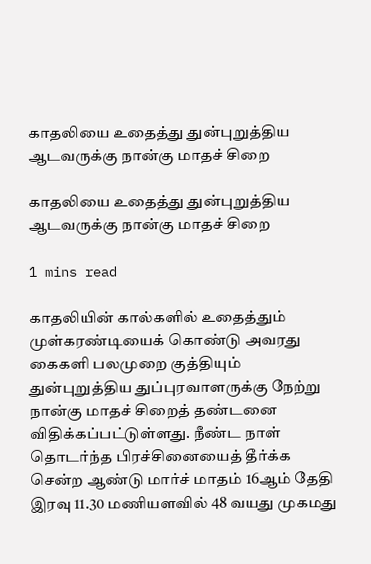காதலியை உதைத்து துன்புறுத்திய ஆடவருக்கு நான்கு மாதச் சிறை

காதலியை உதைத்து துன்புறுத்திய ஆடவருக்கு நான்கு மாதச் சிறை

1 mins read

காதலியின் கால்களில் உதைத்தும் முள்கரண்டியைக் கொண்டு அவரது கைகளி பலமுறை குத்தியும் துன்புறுத்திய துப்புரவாளருக்கு நேற்று நான்கு மாதச் சிறைத் தண்டனை விதிக்கப்பட்டுள்ளது. நீண்ட நாள் தொடர்ந்த பிரச்சினையைத் தீர்க்க சென்ற ஆண்டு மார்ச் மாதம் 16ஆம் தேதி இரவு 11.30 மணியளவில் 48 வயது முகமது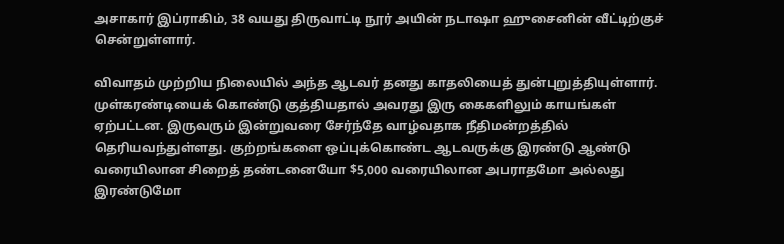அசாகார் இப்ராகிம், 38 வயது திருவாட்டி நூர் அயின் நடாஷா ஹுசைனின் வீட்டிற்குச் சென்றுள்ளார்.

விவாதம் முற்றிய நிலையில் அந்த ஆடவர் தனது காதலியைத் துன்புறுத்தியுள்ளார். முள்கரண்டியைக் கொண்டு குத்தியதால் அவரது இரு கைகளிலும் காயங்கள் ஏற்பட்டன. இருவரும் இன்றுவரை சேர்ந்தே வாழ்வதாக நீதிமன்றத்தில் தெரியவந்துள்ளது. குற்றங்களை ஒப்புக்கொண்ட ஆடவருக்கு இரண்டு ஆண்டு வரையிலான சிறைத் தண்டனையோ $5,000 வரையிலான அபராதமோ அல்லது இரண்டுமோ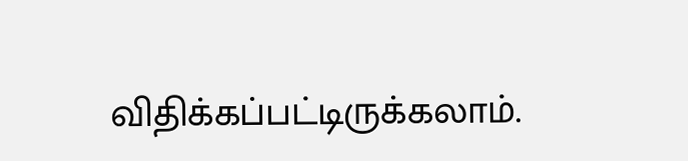விதிக்கப்பட்டிருக்கலாம்.